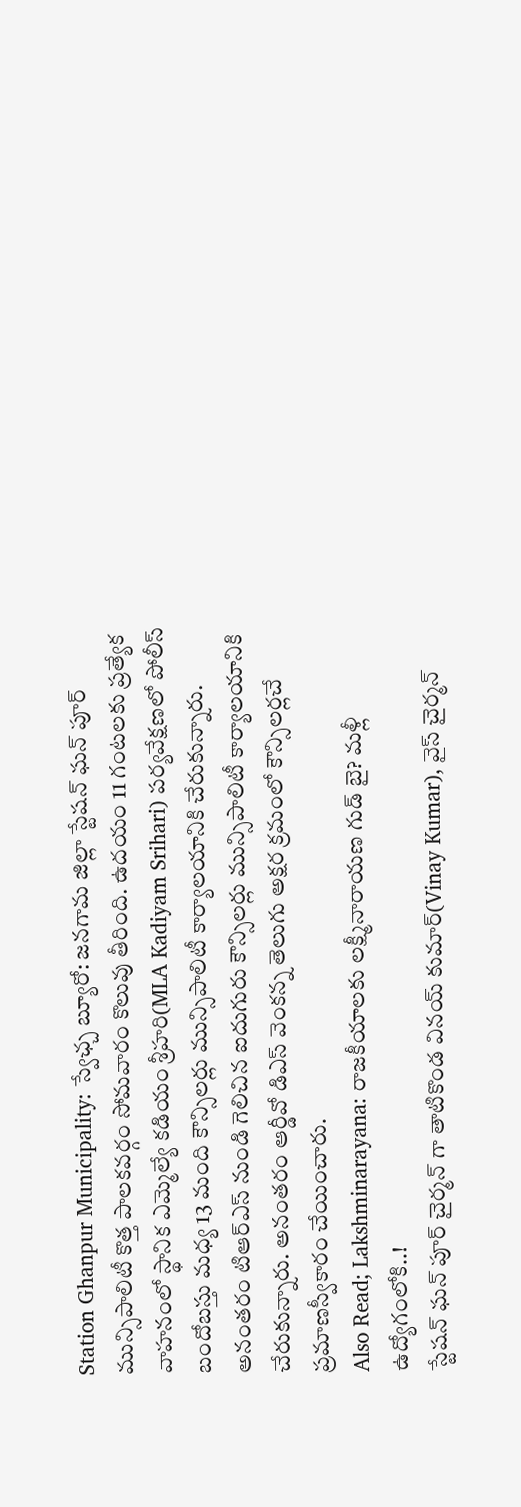Station Ghanpur Municipality: స్వేఛ్చ బ్యూరో: జనగామ జిల్లా స్టేషన్ ఘన్ పూర్ మున్సిపాలిటీ కొత్త పాలకవర్గం సోమవారం కొలువు తీరింది. ఉదయం 11 గంటలకు ప్రత్యేక వాహనంలో స్థానిక ఎమ్మెల్యే కడియం శ్రీహరి(MLA Kadiyam Srihari) పర్యవేక్షణలో పోలీస్ బందోబస్తు మధ్య 13 మంది కౌన్సిలర్లు మున్సిపాలిటీ కార్యాలయానికి చేరుకున్నారు. అనంతరం టిఆర్ఎస్ నుండి గెలిచిన ఐదుగురు కౌన్సిలర్లు మున్సిపాలిటీ కార్యాలయానికి చేరుకున్నారు. అనంతరం ఆర్డీవో డిఎస్ వెంకన్న తెలుగు అక్షర క్రమంలో కౌన్సిలర్లచే ప్రమాణస్వీకారం చేయించారు.
Also Read; Lakshminarayana: రాజకీయాలకు లక్ష్మీనారాయణ గుడ్ బై? మళ్లీ ఉద్యోగంలోకి..!
స్టేషన్ ఘన్ పూర్ చైర్మన్ గా తాటికొండ వినయ్ కుమార్(Vinay Kumar), వైస్ చైర్మన్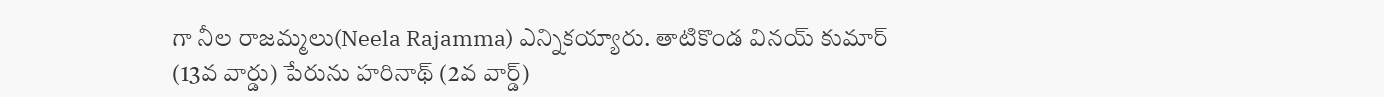గా నీల రాజమ్మలు(Neela Rajamma) ఎన్నికయ్యారు. తాటికొండ వినయ్ కుమార్ (13వ వార్డు) పేరును హరినాథ్ (2వ వార్డ్)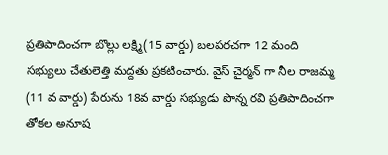ప్రతిపాదించగా బొల్లు లక్ష్మి(15 వార్డు) బలపరచగా 12 మంది సభ్యులు చేతులెత్తి మద్దతు ప్రకటించారు. వైస్ చైర్మన్ గా నీల రాజమ్మ (11 వ వార్డు) పేరును 18వ వార్డు సభ్యుడు పొన్న రవి ప్రతిపాదించగా తోకల అనూష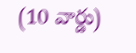(10 వార్డు)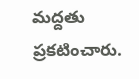మద్దతు ప్రకటించారు.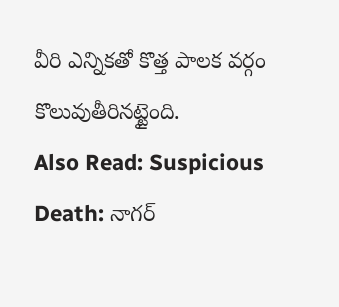వీరి ఎన్నికతో కొత్త పాలక వర్గం కొలువుతీరినట్టైంది.
Also Read: Suspicious Death: నాగర్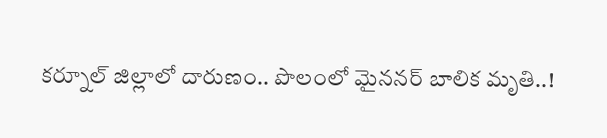కర్నూల్ జిల్లాలో దారుణం.. పొలంలో మైననర్ బాలిక మృతి..!